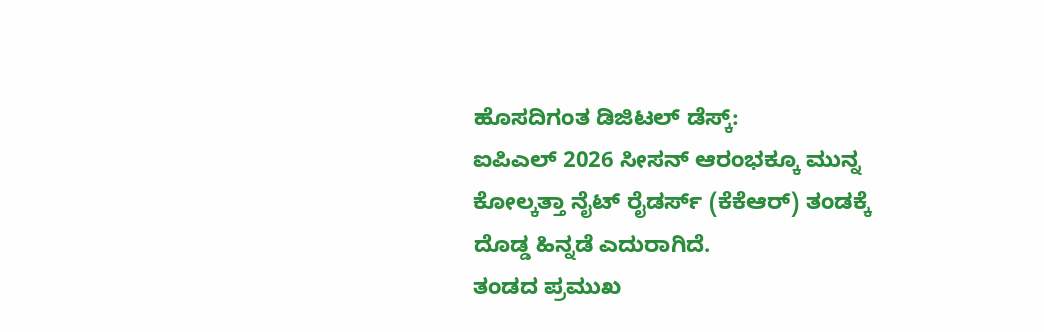ಹೊಸದಿಗಂತ ಡಿಜಿಟಲ್ ಡೆಸ್ಕ್:
ಐಪಿಎಲ್ 2026 ಸೀಸನ್ ಆರಂಭಕ್ಕೂ ಮುನ್ನ ಕೋಲ್ಕತ್ತಾ ನೈಟ್ ರೈಡರ್ಸ್ (ಕೆಕೆಆರ್) ತಂಡಕ್ಕೆ ದೊಡ್ಡ ಹಿನ್ನಡೆ ಎದುರಾಗಿದೆ.
ತಂಡದ ಪ್ರಮುಖ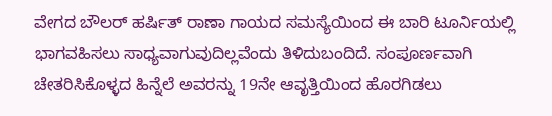ವೇಗದ ಬೌಲರ್ ಹರ್ಷಿತ್ ರಾಣಾ ಗಾಯದ ಸಮಸ್ಯೆಯಿಂದ ಈ ಬಾರಿ ಟೂರ್ನಿಯಲ್ಲಿ ಭಾಗವಹಿಸಲು ಸಾಧ್ಯವಾಗುವುದಿಲ್ಲವೆಂದು ತಿಳಿದುಬಂದಿದೆ. ಸಂಪೂರ್ಣವಾಗಿ ಚೇತರಿಸಿಕೊಳ್ಳದ ಹಿನ್ನೆಲೆ ಅವರನ್ನು 19ನೇ ಆವೃತ್ತಿಯಿಂದ ಹೊರಗಿಡಲು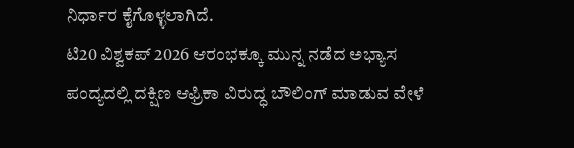ನಿರ್ಧಾರ ಕೈಗೊಳ್ಳಲಾಗಿದೆ.
ಟಿ20 ವಿಶ್ವಕಪ್ 2026 ಆರಂಭಕ್ಕೂ ಮುನ್ನ ನಡೆದ ಅಭ್ಯಾಸ ಪಂದ್ಯದಲ್ಲಿ ದಕ್ಷಿಣ ಆಫ್ರಿಕಾ ವಿರುದ್ಧ ಬೌಲಿಂಗ್ ಮಾಡುವ ವೇಳೆ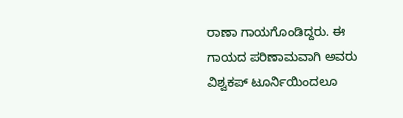ರಾಣಾ ಗಾಯಗೊಂಡಿದ್ದರು. ಈ ಗಾಯದ ಪರಿಣಾಮವಾಗಿ ಅವರು ವಿಶ್ವಕಪ್ ಟೂರ್ನಿಯಿಂದಲೂ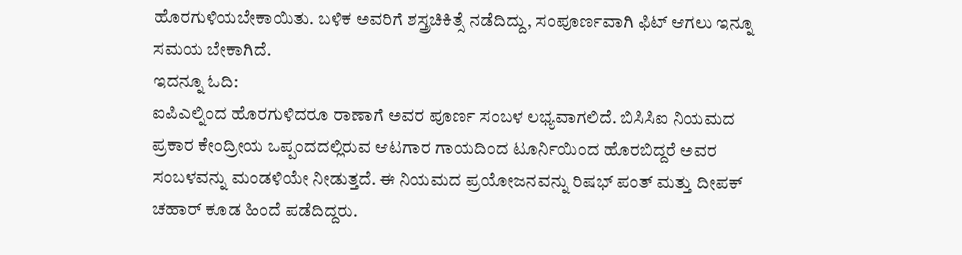ಹೊರಗುಳಿಯಬೇಕಾಯಿತು. ಬಳಿಕ ಅವರಿಗೆ ಶಸ್ತ್ರಚಿಕಿತ್ಸೆ ನಡೆದಿದ್ದು, ಸಂಪೂರ್ಣವಾಗಿ ಫಿಟ್ ಆಗಲು ಇನ್ನೂ ಸಮಯ ಬೇಕಾಗಿದೆ.
ಇದನ್ನೂ ಓದಿ:
ಐಪಿಎಲ್ನಿಂದ ಹೊರಗುಳಿದರೂ ರಾಣಾಗೆ ಅವರ ಪೂರ್ಣ ಸಂಬಳ ಲಭ್ಯವಾಗಲಿದೆ. ಬಿಸಿಸಿಐ ನಿಯಮದ ಪ್ರಕಾರ ಕೇಂದ್ರೀಯ ಒಪ್ಪಂದದಲ್ಲಿರುವ ಆಟಗಾರ ಗಾಯದಿಂದ ಟೂರ್ನಿಯಿಂದ ಹೊರಬಿದ್ದರೆ ಅವರ ಸಂಬಳವನ್ನು ಮಂಡಳಿಯೇ ನೀಡುತ್ತದೆ. ಈ ನಿಯಮದ ಪ್ರಯೋಜನವನ್ನು ರಿಷಭ್ ಪಂತ್ ಮತ್ತು ದೀಪಕ್ ಚಹಾರ್ ಕೂಡ ಹಿಂದೆ ಪಡೆದಿದ್ದರು.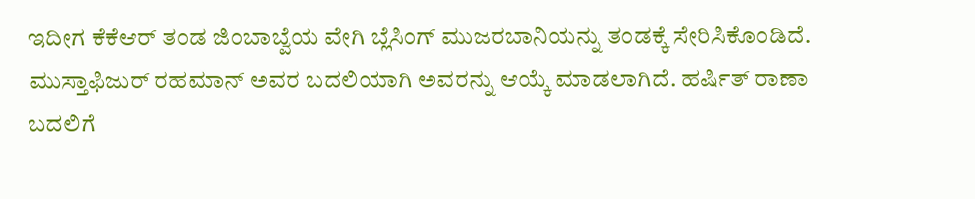ಇದೀಗ ಕೆಕೆಆರ್ ತಂಡ ಜಿಂಬಾಬ್ವೆಯ ವೇಗಿ ಬ್ಲೆಸಿಂಗ್ ಮುಜರಬಾನಿಯನ್ನು ತಂಡಕ್ಕೆ ಸೇರಿಸಿಕೊಂಡಿದೆ. ಮುಸ್ತಾಫಿಜುರ್ ರಹಮಾನ್ ಅವರ ಬದಲಿಯಾಗಿ ಅವರನ್ನು ಆಯ್ಕೆ ಮಾಡಲಾಗಿದೆ. ಹರ್ಷಿತ್ ರಾಣಾ ಬದಲಿಗೆ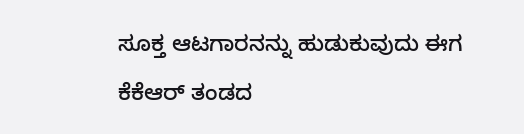ಸೂಕ್ತ ಆಟಗಾರನನ್ನು ಹುಡುಕುವುದು ಈಗ ಕೆಕೆಆರ್ ತಂಡದ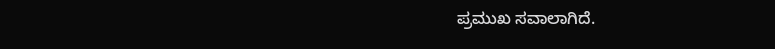ಪ್ರಮುಖ ಸವಾಲಾಗಿದೆ.